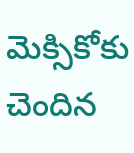మెక్సికోకు చెందిన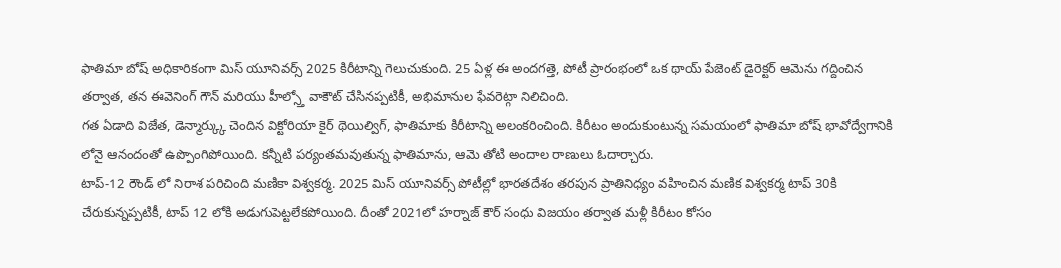ఫాతిమా బోష్ అధికారికంగా మిస్ యూనివర్స్ 2025 కిరీటాన్ని గెలుచుకుంది. 25 ఏళ్ల ఈ అందగత్తె, పోటీ ప్రారంభంలో ఒక థాయ్ పేజెంట్ డైరెక్టర్ ఆమెను గద్దించిన తర్వాత, తన ఈవెనింగ్ గౌన్ మరియు హీల్స్తో వాకౌట్ చేసినప్పటికీ, అభిమానుల ఫేవరెట్గా నిలిచింది.
గత ఏడాది విజేత, డెన్మార్క్కు చెందిన విక్టోరియా కైర్ థెయిల్విగ్, ఫాతిమాకు కిరీటాన్ని అలంకరించింది. కిరీటం అందుకుంటున్న సమయంలో ఫాతిమా బోష్ భావోద్వేగానికి లోనై ఆనందంతో ఉప్పొంగిపోయింది. కన్నీటి పర్యంతమవుతున్న ఫాతిమాను, ఆమె తోటి అందాల రాణులు ఓదార్చారు.
టాప్-12 రౌండ్ లో నిరాశ పరిచింది మణికా విశ్వకర్మ. 2025 మిస్ యూనివర్స్ పోటీల్లో భారతదేశం తరపున ప్రాతినిధ్యం వహించిన మణిక విశ్వకర్మ టాప్ 30కి చేరుకున్నప్పటికీ, టాప్ 12 లోకి అడుగుపెట్టలేకపోయింది. దీంతో 2021లో హర్నాజ్ కౌర్ సంధు విజయం తర్వాత మళ్లీ కిరీటం కోసం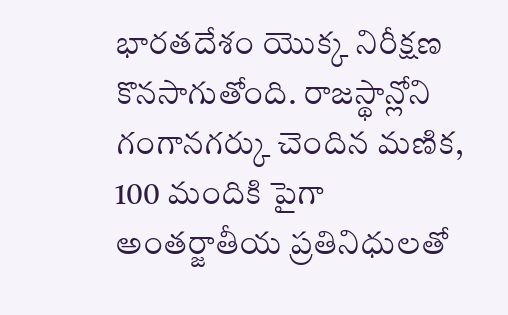భారతదేశం యొక్క నిరీక్షణ కొనసాగుతోంది. రాజస్థాన్లోని గంగానగర్కు చెందిన మణిక, 100 మందికి పైగా అంతర్జాతీయ ప్రతినిధులతో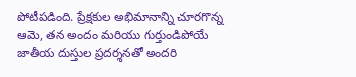పోటీపడింది. ప్రేక్షకుల అభిమానాన్ని చూరగొన్న ఆమె, తన అందం మరియు గుర్తుండిపోయే జాతీయ దుస్తుల ప్రదర్శనతో అందరి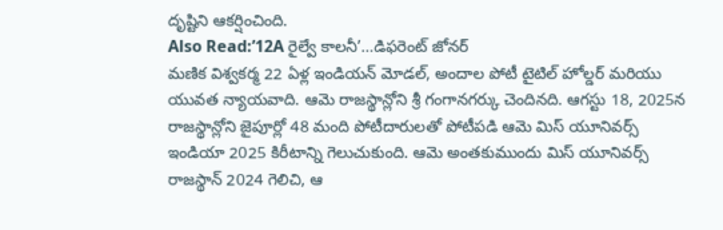దృష్టిని ఆకర్షించింది.
Also Read:’12A రైల్వే కాలనీ’…డిఫరెంట్ జోనర్
మణిక విశ్వకర్మ 22 ఏళ్ల ఇండియన్ మోడల్, అందాల పోటీ టైటిల్ హోల్డర్ మరియు యువత న్యాయవాది. ఆమె రాజస్థాన్లోని శ్రీ గంగానగర్కు చెందినది. ఆగస్టు 18, 2025న రాజస్థాన్లోని జైపూర్లో 48 మంది పోటీదారులతో పోటీపడి ఆమె మిస్ యూనివర్స్ ఇండియా 2025 కిరీటాన్ని గెలుచుకుంది. ఆమె అంతకుముందు మిస్ యూనివర్స్ రాజస్థాన్ 2024 గెలిచి, ఆ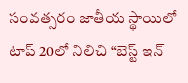సంవత్సరం జాతీయ స్థాయిలో టాప్ 20లో నిలిచి “బెస్ట్ ఇన్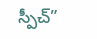స్పీచ్”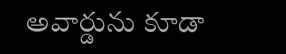అవార్డును కూడా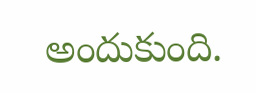అందుకుంది.